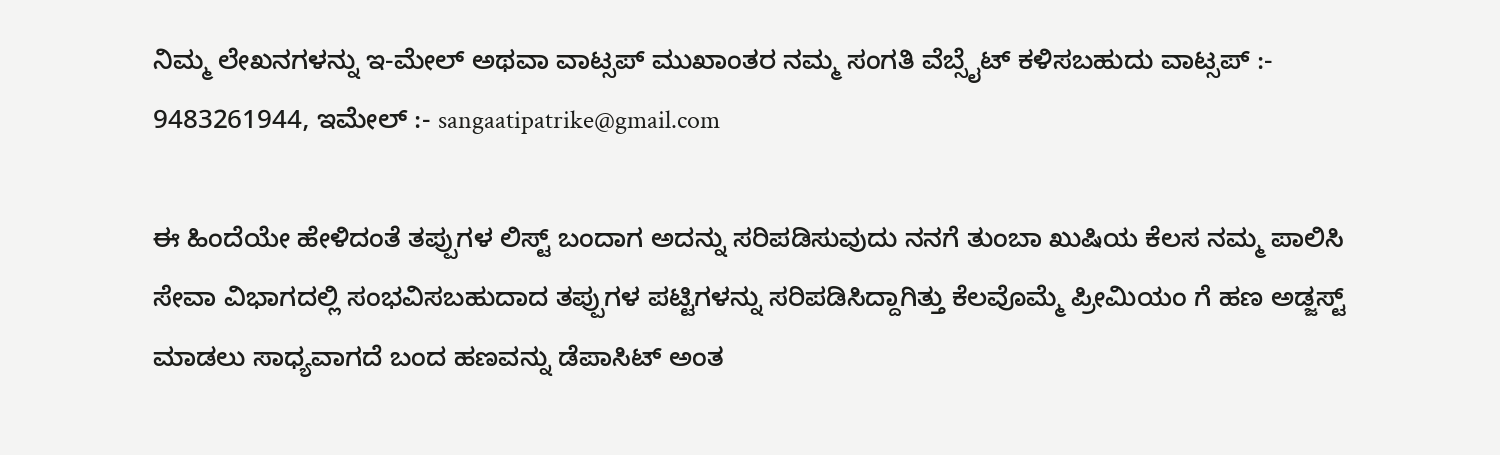ನಿಮ್ಮ ಲೇಖನಗಳನ್ನು ಇ-ಮೇಲ್ ಅಥವಾ ವಾಟ್ಸಪ್ ಮುಖಾಂತರ ನಮ್ಮ ಸಂಗತಿ ವೆಬ್ಸೈಟ್ ಕಳಿಸಬಹುದು ವಾಟ್ಸಪ್‌ :- 9483261944, ಇಮೇಲ್ :- sangaatipatrike@gmail.com

ಈ ಹಿಂದೆಯೇ ಹೇಳಿದಂತೆ ತಪ್ಪುಗಳ ಲಿಸ್ಟ್ ಬಂದಾಗ ಅದನ್ನು ಸರಿಪಡಿಸುವುದು ನನಗೆ ತುಂಬಾ ಖುಷಿಯ ಕೆಲಸ ನಮ್ಮ ಪಾಲಿಸಿ ಸೇವಾ ವಿಭಾಗದಲ್ಲಿ ಸಂಭವಿಸಬಹುದಾದ ತಪ್ಪುಗಳ ಪಟ್ಟಿಗಳನ್ನು ಸರಿಪಡಿಸಿದ್ದಾಗಿತ್ತು ಕೆಲವೊಮ್ಮೆ ಪ್ರೀಮಿಯಂ ಗೆ ಹಣ ಅಡ್ಜಸ್ಟ್ ಮಾಡಲು ಸಾಧ್ಯವಾಗದೆ ಬಂದ ಹಣವನ್ನು ಡೆಪಾಸಿಟ್ ಅಂತ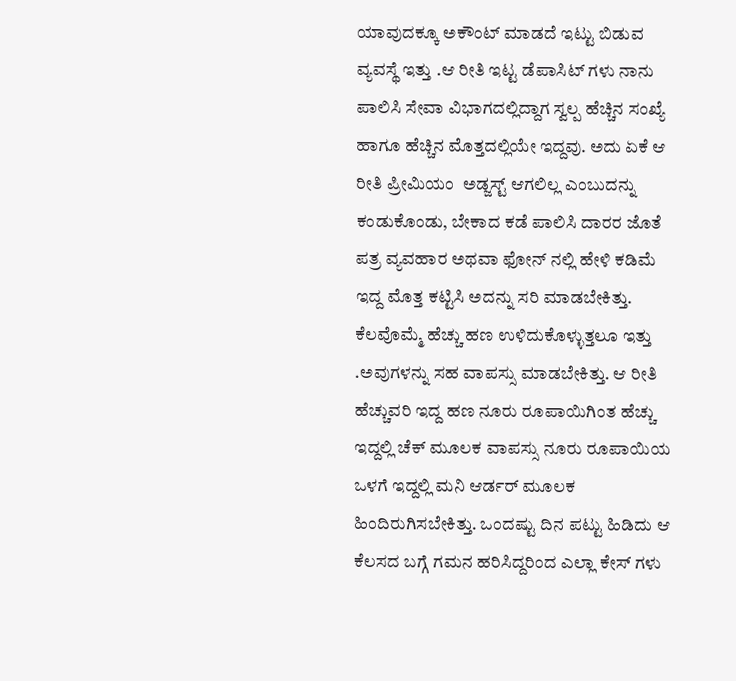ಯಾವುದಕ್ಕೂ ಅಕೌಂಟ್ ಮಾಡದೆ ಇಟ್ಟು ಬಿಡುವ ವ್ಯವಸ್ಥೆ ಇತ್ತು .ಆ ರೀತಿ ಇಟ್ಟ ಡೆಪಾಸಿಟ್ ಗಳು ನಾನು ಪಾಲಿಸಿ ಸೇವಾ ವಿಭಾಗದಲ್ಲಿದ್ದಾಗ ಸ್ವಲ್ಪ ಹೆಚ್ಚಿನ ಸಂಖ್ಯೆ ಹಾಗೂ ಹೆಚ್ಚಿನ ಮೊತ್ತದಲ್ಲಿಯೇ ಇದ್ದವು. ಅದು ಏಕೆ ಆ ರೀತಿ ಪ್ರೀಮಿಯಂ  ಅಡ್ಜಸ್ಟ್ ಆಗಲಿಲ್ಲ ಎಂಬುದನ್ನು ಕಂಡುಕೊಂಡು, ಬೇಕಾದ ಕಡೆ ಪಾಲಿಸಿ ದಾರರ ಜೊತೆ ಪತ್ರ ವ್ಯವಹಾರ ಅಥವಾ ಫೋನ್ ನಲ್ಲಿ ಹೇಳಿ ಕಡಿಮೆ ಇದ್ದ ಮೊತ್ತ ಕಟ್ಟಿಸಿ ಅದನ್ನು ಸರಿ ಮಾಡಬೇಕಿತ್ತು. ಕೆಲವೊಮ್ಮೆ ಹೆಚ್ಚು ಹಣ ಉಳಿದುಕೊಳ್ಳುತ್ತಲೂ ಇತ್ತು .ಅವುಗಳನ್ನು ಸಹ ವಾಪಸ್ಸು ಮಾಡಬೇಕಿತ್ತು. ಆ ರೀತಿ ಹೆಚ್ಚುವರಿ ಇದ್ದ ಹಣ ನೂರು ರೂಪಾಯಿಗಿಂತ ಹೆಚ್ಚು ಇದ್ದಲ್ಲಿ ಚೆಕ್ ಮೂಲಕ ವಾಪಸ್ಸು ನೂರು ರೂಪಾಯಿಯ ಒಳಗೆ ಇದ್ದಲ್ಲಿ ಮನಿ ಆರ್ಡರ್ ಮೂಲಕ ಹಿಂದಿರುಗಿಸಬೇಕಿತ್ತು. ಒಂದಷ್ಟು ದಿನ ಪಟ್ಟು ಹಿಡಿದು ಆ ಕೆಲಸದ ಬಗ್ಗೆ ಗಮನ ಹರಿಸಿದ್ದರಿಂದ ಎಲ್ಲಾ ಕೇಸ್ ಗಳು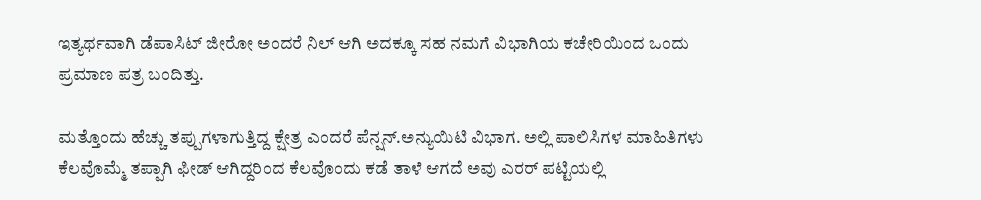ಇತ್ಯರ್ಥವಾಗಿ ಡೆಪಾಸಿಟ್ ಜೀರೋ ಅಂದರೆ ನಿಲ್ ಆಗಿ ಅದಕ್ಕೂ ಸಹ ನಮಗೆ ವಿಭಾಗಿಯ ಕಚೇರಿಯಿಂದ ಒಂದು ಪ್ರಮಾಣ ಪತ್ರ ಬಂದಿತ್ತು.

ಮತ್ತೊಂದು ಹೆಚ್ಚು ತಪ್ಪುಗಳಾಗುತ್ತಿದ್ದ ಕ್ಷೇತ್ರ ಎಂದರೆ ಪೆನ್ಷನ್.ಅನ್ಯುಯಿಟಿ ವಿಭಾಗ. ಅಲ್ಲಿ ಪಾಲಿಸಿಗಳ ಮಾಹಿತಿಗಳು ಕೆಲವೊಮ್ಮೆ ತಪ್ಪಾಗಿ ಫೀಡ್ ಆಗಿದ್ದರಿಂದ ಕೆಲವೊಂದು ಕಡೆ ತಾಳೆ ಆಗದೆ ಅವು ಎರರ್ ಪಟ್ಟಿಯಲ್ಲಿ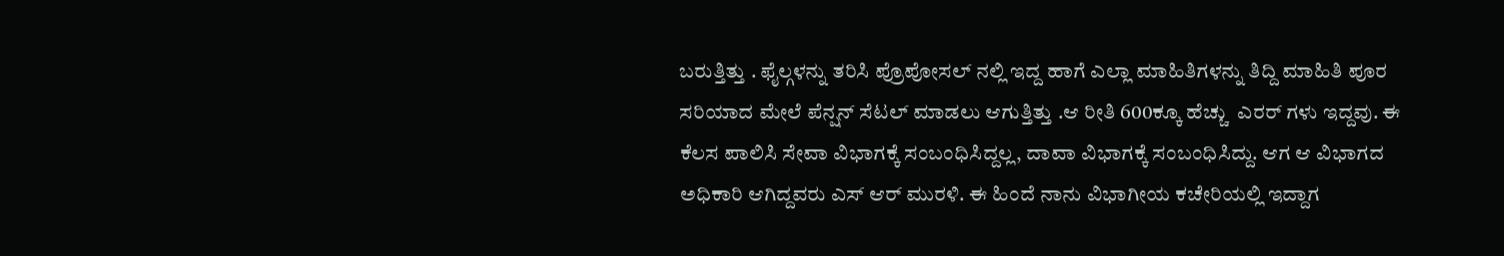ಬರುತ್ತಿತ್ತು . ಫೈಲ್ಗಳನ್ನು ತರಿಸಿ ಪ್ರೊಪೋಸಲ್ ನಲ್ಲಿ ಇದ್ದ ಹಾಗೆ ಎಲ್ಲಾ ಮಾಹಿತಿಗಳನ್ನು ತಿದ್ದಿ ಮಾಹಿತಿ ಪೂರ ಸರಿಯಾದ ಮೇಲೆ ಪೆನ್ಷನ್ ಸೆಟಲ್ ಮಾಡಲು ಆಗುತ್ತಿತ್ತು .ಆ ರೀತಿ 600ಕ್ಕೂ ಹೆಚ್ಚು  ಎರರ್ ಗಳು ಇದ್ದವು. ಈ ಕೆಲಸ ಪಾಲಿಸಿ ಸೇವಾ ವಿಭಾಗಕ್ಕೆ ಸಂಬಂಧಿಸಿದ್ದಲ್ಲ, ದಾವಾ ವಿಭಾಗಕ್ಕೆ ಸಂಬಂಧಿಸಿದ್ದು. ಆಗ ಆ ವಿಭಾಗದ ಅಧಿಕಾರಿ ಆಗಿದ್ದವರು ಎಸ್ ಆರ್ ಮುರಳಿ. ಈ ಹಿಂದೆ ನಾನು ವಿಭಾಗೀಯ ಕಚೇರಿಯಲ್ಲಿ ಇದ್ದಾಗ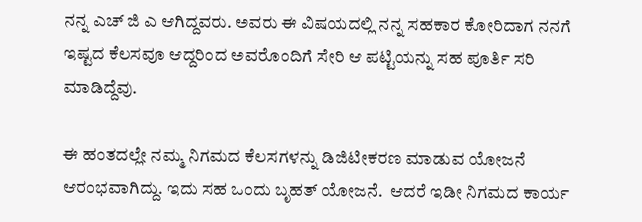ನನ್ನ ಎಚ್ ಜಿ ಎ ಆಗಿದ್ದವರು. ಅವರು ಈ ವಿಷಯದಲ್ಲಿ ನನ್ನ ಸಹಕಾರ ಕೋರಿದಾಗ ನನಗೆ ಇಷ್ಟದ ಕೆಲಸವೂ ಆದ್ದರಿಂದ ಅವರೊಂದಿಗೆ ಸೇರಿ ಆ ಪಟ್ಟಿಯನ್ನು ಸಹ ಪೂರ್ತಿ ಸರಿ ಮಾಡಿದ್ದೆವು.

ಈ ಹಂತದಲ್ಲೇ ನಮ್ಮ ನಿಗಮದ ಕೆಲಸಗಳನ್ನು ಡಿಜಿಟೀಕರಣ ಮಾಡುವ ಯೋಜನೆ ಆರಂಭವಾಗಿದ್ದು. ಇದು ಸಹ ಒಂದು ಬೃಹತ್ ಯೋಜನೆ.  ಆದರೆ ಇಡೀ ನಿಗಮದ ಕಾರ್ಯ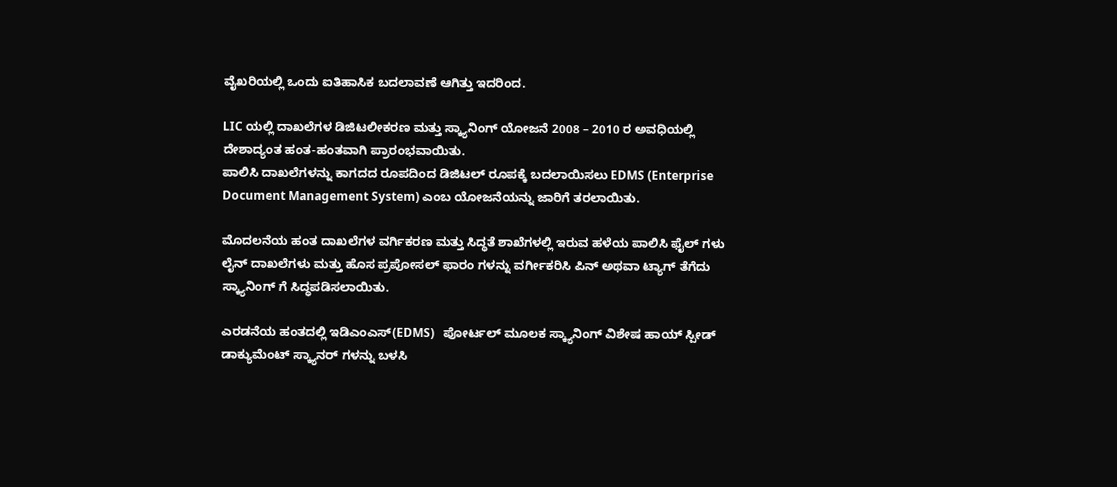ವೈಖರಿಯಲ್ಲಿ ಒಂದು ಐತಿಹಾಸಿಕ ಬದಲಾವಣೆ ಆಗಿತ್ತು ಇದರಿಂದ.

LIC ಯಲ್ಲಿ ದಾಖಲೆಗಳ ಡಿಜಿಟಲೀಕರಣ ಮತ್ತು ಸ್ಕ್ಯಾನಿಂಗ್ ಯೋಜನೆ 2008 – 2010 ರ ಅವಧಿಯಲ್ಲಿ ದೇಶಾದ್ಯಂತ ಹಂತ-ಹಂತವಾಗಿ ಪ್ರಾರಂಭವಾಯಿತು.
ಪಾಲಿಸಿ ದಾಖಲೆಗಳನ್ನು ಕಾಗದದ ರೂಪದಿಂದ ಡಿಜಿಟಲ್ ರೂಪಕ್ಕೆ ಬದಲಾಯಿಸಲು EDMS (Enterprise Document Management System) ಎಂಬ ಯೋಜನೆಯನ್ನು ಜಾರಿಗೆ ತರಲಾಯಿತು.

ಮೊದಲನೆಯ ಹಂತ ದಾಖಲೆಗಳ ವರ್ಗಿಕರಣ ಮತ್ತು ಸಿದ್ಧತೆ ಶಾಖೆಗಳಲ್ಲಿ ಇರುವ ಹಳೆಯ ಪಾಲಿಸಿ ಫೈಲ್ ಗಳು ಲೈನ್ ದಾಖಲೆಗಳು ಮತ್ತು ಹೊಸ ಪ್ರಪೋಸಲ್ ಫಾರಂ ಗಳನ್ನು ವರ್ಗೀಕರಿಸಿ ಪಿನ್ ಅಥವಾ ಟ್ಯಾಗ್ ತೆಗೆದು ಸ್ಕ್ಯಾನಿಂಗ್ ಗೆ ಸಿದ್ಧಪಡಿಸಲಾಯಿತು.

ಎರಡನೆಯ ಹಂತದಲ್ಲಿ ಇಡಿಎಂಎಸ್(EDMS)   ಪೋರ್ಟಲ್ ಮೂಲಕ ಸ್ಕ್ಯಾನಿಂಗ್ ವಿಶೇಷ ಹಾಯ್ ಸ್ಪೀಡ್ ಡಾಕ್ಯುಮೆಂಟ್ ಸ್ಕ್ಯಾನರ್ ಗಳನ್ನು ಬಳಸಿ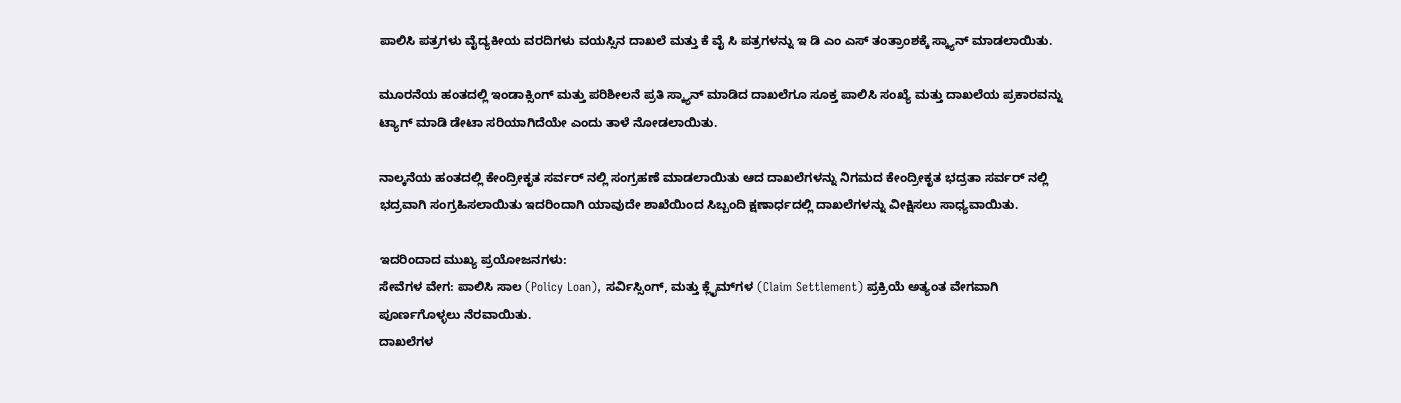ಪಾಲಿಸಿ ಪತ್ರಗಳು ವೈದ್ಯಕೀಯ ವರದಿಗಳು ವಯಸ್ಸಿನ ದಾಖಲೆ ಮತ್ತು ಕೆ ವೈ ಸಿ ಪತ್ರಗಳನ್ನು ಇ ಡಿ ಎಂ ಎಸ್ ತಂತ್ರಾಂಶಕ್ಕೆ ಸ್ಕ್ಯಾನ್ ಮಾಡಲಾಯಿತು.

ಮೂರನೆಯ ಹಂತದಲ್ಲಿ ಇಂಡಾಕ್ಸಿಂಗ್ ಮತ್ತು ಪರಿಶೀಲನೆ ಪ್ರತಿ ಸ್ಕ್ಯಾನ್ ಮಾಡಿದ ದಾಖಲೆಗೂ ಸೂಕ್ತ ಪಾಲಿಸಿ ಸಂಖ್ಯೆ ಮತ್ತು ದಾಖಲೆಯ ಪ್ರಕಾರವನ್ನು ಟ್ಯಾಗ್ ಮಾಡಿ ಡೇಟಾ ಸರಿಯಾಗಿದೆಯೇ ಎಂದು ತಾಳೆ ನೋಡಲಾಯಿತು.

ನಾಲ್ಕನೆಯ ಹಂತದಲ್ಲಿ ಕೇಂದ್ರೀಕೃತ ಸರ್ವರ್ ನಲ್ಲಿ ಸಂಗ್ರಹಣೆ ಮಾಡಲಾಯಿತು ಆದ ದಾಖಲೆಗಳನ್ನು ನಿಗಮದ ಕೇಂದ್ರೀಕೃತ ಭದ್ರತಾ ಸರ್ವರ್ ನಲ್ಲಿ ಭದ್ರವಾಗಿ ಸಂಗ್ರಹಿಸಲಾಯಿತು ಇದರಿಂದಾಗಿ ಯಾವುದೇ ಶಾಖೆಯಿಂದ ಸಿಬ್ಬಂದಿ ಕ್ಷಣಾರ್ಧದಲ್ಲಿ ದಾಖಲೆಗಳನ್ನು ವೀಕ್ಷಿಸಲು ಸಾಧ್ಯವಾಯಿತು.

ಇದರಿಂದಾದ ಮುಖ್ಯ ಪ್ರಯೋಜನಗಳು:
ಸೇವೆಗಳ ವೇಗ: ಪಾಲಿಸಿ ಸಾಲ (Policy Loan), ಸರ್ವಿಸ್ಸಿಂಗ್, ಮತ್ತು ಕ್ಲೈಮ್‌ಗಳ (Claim Settlement) ಪ್ರಕ್ರಿಯೆ ಅತ್ಯಂತ ವೇಗವಾಗಿ ಪೂರ್ಣಗೊಳ್ಳಲು ನೆರವಾಯಿತು.
ದಾಖಲೆಗಳ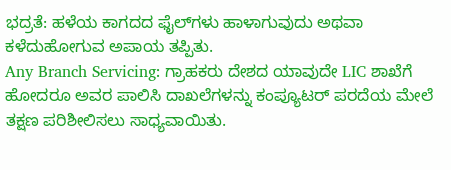ಭದ್ರತೆ: ಹಳೆಯ ಕಾಗದದ ಫೈಲ್‌ಗಳು ಹಾಳಾಗುವುದು ಅಥವಾ ಕಳೆದುಹೋಗುವ ಅಪಾಯ ತಪ್ಪಿತು.
Any Branch Servicing: ಗ್ರಾಹಕರು ದೇಶದ ಯಾವುದೇ LIC ಶಾಖೆಗೆ ಹೋದರೂ ಅವರ ಪಾಲಿಸಿ ದಾಖಲೆಗಳನ್ನು ಕಂಪ್ಯೂಟರ್ ಪರದೆಯ ಮೇಲೆ ತಕ್ಷಣ ಪರಿಶೀಲಿಸಲು ಸಾಧ್ಯವಾಯಿತು.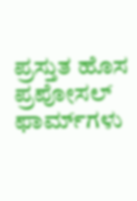ಪ್ರಸ್ತುತ ಹೊಸ ಪ್ರಪೋಸಲ್ ಫಾರ್ಮ್‌ಗಳು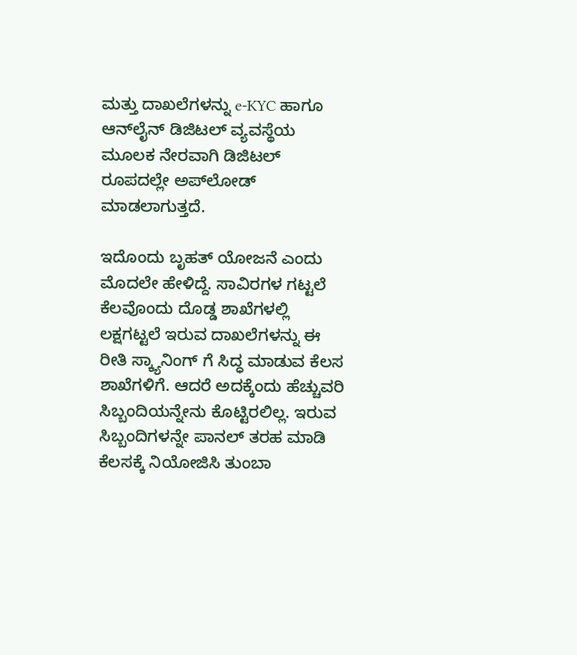ಮತ್ತು ದಾಖಲೆಗಳನ್ನು e-KYC ಹಾಗೂ ಆನ್‌ಲೈನ್ ಡಿಜಿಟಲ್ ವ್ಯವಸ್ಥೆಯ ಮೂಲಕ ನೇರವಾಗಿ ಡಿಜಿಟಲ್ ರೂಪದಲ್ಲೇ ಅಪ್‌ಲೋಡ್ ಮಾಡಲಾಗುತ್ತದೆ.

ಇದೊಂದು ಬೃಹತ್ ಯೋಜನೆ ಎಂದು ಮೊದಲೇ ಹೇಳಿದ್ದೆ. ಸಾವಿರಗಳ ಗಟ್ಟಲೆ ಕೆಲವೊಂದು ದೊಡ್ಡ ಶಾಖೆಗಳಲ್ಲಿ ಲಕ್ಷಗಟ್ಟಲೆ ಇರುವ ದಾಖಲೆಗಳನ್ನು ಈ ರೀತಿ ಸ್ಕ್ಯಾನಿಂಗ್ ಗೆ ಸಿದ್ಧ ಮಾಡುವ ಕೆಲಸ ಶಾಖೆಗಳಿಗೆ. ಆದರೆ ಅದಕ್ಕೆಂದು ಹೆಚ್ಚುವರಿ ಸಿಬ್ಬಂದಿಯನ್ನೇನು ಕೊಟ್ಟಿರಲಿಲ್ಲ. ಇರುವ ಸಿಬ್ಬಂದಿಗಳನ್ನೇ ಪಾನಲ್ ತರಹ ಮಾಡಿ ಕೆಲಸಕ್ಕೆ ನಿಯೋಜಿಸಿ ತುಂಬಾ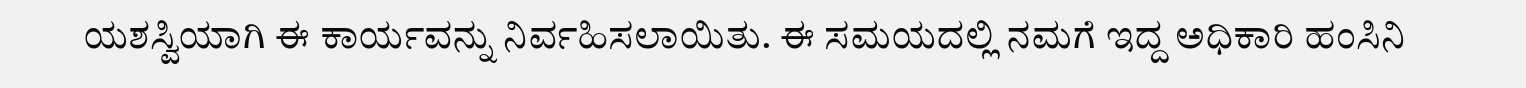ಯಶಸ್ವಿಯಾಗಿ ಈ ಕಾರ್ಯವನ್ನು ನಿರ್ವಹಿಸಲಾಯಿತು. ಈ ಸಮಯದಲ್ಲಿ ನಮಗೆ ಇದ್ದ ಅಧಿಕಾರಿ ಹಂಸಿನಿ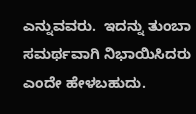ಎನ್ನುವವರು.  ಇದನ್ನು ತುಂಬಾ ಸಮರ್ಥವಾಗಿ ನಿಭಾಯಿಸಿದರು ಎಂದೇ ಹೇಳಬಹುದು.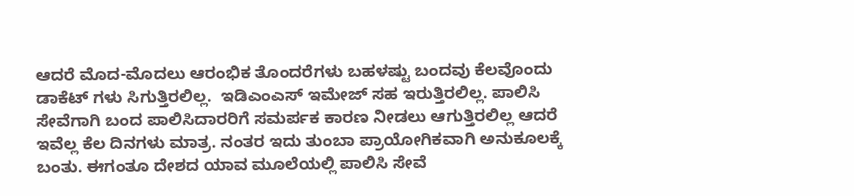ಆದರೆ ಮೊದ-ಮೊದಲು ಆರಂಭಿಕ ತೊಂದರೆಗಳು ಬಹಳಷ್ಟು ಬಂದವು ಕೆಲವೊಂದು ಡಾಕೆಟ್ ಗಳು ಸಿಗುತ್ತಿರಲಿಲ್ಲ.  ಇಡಿಎಂಎಸ್ ಇಮೇಜ್ ಸಹ ಇರುತ್ತಿರಲಿಲ್ಲ. ಪಾಲಿಸಿ ಸೇವೆಗಾಗಿ ಬಂದ ಪಾಲಿಸಿದಾರರಿಗೆ ಸಮರ್ಪಕ ಕಾರಣ ನೀಡಲು ಆಗುತ್ತಿರಲಿಲ್ಲ ಆದರೆ ಇವೆಲ್ಲ ಕೆಲ ದಿನಗಳು ಮಾತ್ರ. ನಂತರ ಇದು ತುಂಬಾ ಪ್ರಾಯೋಗಿಕವಾಗಿ ಅನುಕೂಲಕ್ಕೆ ಬಂತು. ಈಗಂತೂ ದೇಶದ ಯಾವ ಮೂಲೆಯಲ್ಲಿ ಪಾಲಿಸಿ ಸೇವೆ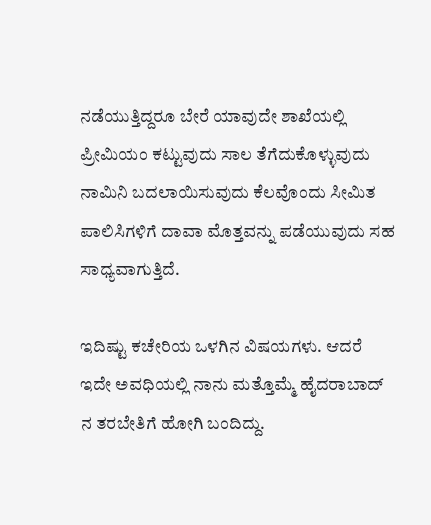ನಡೆಯುತ್ತಿದ್ದರೂ ಬೇರೆ ಯಾವುದೇ ಶಾಖೆಯಲ್ಲಿ ಪ್ರೀಮಿಯಂ ಕಟ್ಟುವುದು ಸಾಲ ತೆಗೆದುಕೊಳ್ಳುವುದು ನಾಮಿನಿ ಬದಲಾಯಿಸುವುದು ಕೆಲವೊಂದು ಸೀಮಿತ ಪಾಲಿಸಿಗಳಿಗೆ ದಾವಾ ಮೊತ್ತವನ್ನು ಪಡೆಯುವುದು ಸಹ ಸಾಧ್ಯವಾಗುತ್ತಿದೆ.

ಇದಿಷ್ಟು ಕಚೇರಿಯ ಒಳಗಿನ ವಿಷಯಗಳು. ಆದರೆ ಇದೇ ಅವಧಿಯಲ್ಲಿ ನಾನು ಮತ್ತೊಮ್ಮೆ ಹೈದರಾಬಾದ್ ನ ತರಬೇತಿಗೆ ಹೋಗಿ ಬಂದಿದ್ದು.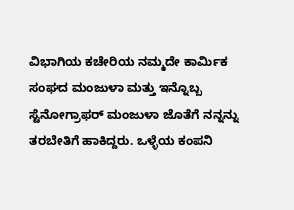ವಿಭಾಗಿಯ ಕಚೇರಿಯ ನಮ್ಮದೇ ಕಾರ್ಮಿಕ ಸಂಘದ ಮಂಜುಳಾ ಮತ್ತು ಇನ್ನೊಬ್ಬ  ಸ್ಟೆನೋಗ್ರಾಫರ್ ಮಂಜುಳಾ ಜೊತೆಗೆ ನನ್ನನ್ನು ತರಬೇತಿಗೆ ಹಾಕಿದ್ದರು. ಒಳ್ಳೆಯ ಕಂಪನಿ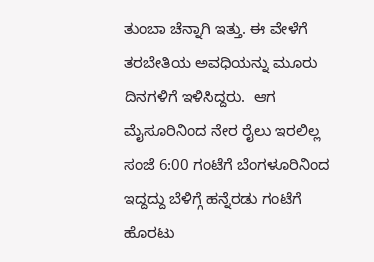ತುಂಬಾ ಚೆನ್ನಾಗಿ ಇತ್ತು. ಈ ವೇಳೆಗೆ ತರಬೇತಿಯ ಅವಧಿಯನ್ನು ಮೂರು ದಿನಗಳಿಗೆ ಇಳಿಸಿದ್ದರು.  ಆಗ ಮೈಸೂರಿನಿಂದ ನೇರ ರೈಲು ಇರಲಿಲ್ಲ ಸಂಜೆ 6:00 ಗಂಟೆಗೆ ಬೆಂಗಳೂರಿನಿಂದ ಇದ್ದದ್ದು ಬೆಳಿಗ್ಗೆ ಹನ್ನೆರಡು ಗಂಟೆಗೆ ಹೊರಟು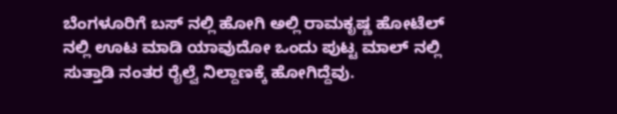ಬೆಂಗಳೂರಿಗೆ ಬಸ್ ನಲ್ಲಿ ಹೋಗಿ ಅಲ್ಲಿ ರಾಮಕೃಷ್ಣ ಹೋಟೆಲ್ ನಲ್ಲಿ ಊಟ ಮಾಡಿ ಯಾವುದೋ ಒಂದು ಪುಟ್ಟ ಮಾಲ್ ನಲ್ಲಿ ಸುತ್ತಾಡಿ ನಂತರ ರೈಲ್ವೆ ನಿಲ್ದಾಣಕ್ಕೆ ಹೋಗಿದ್ದೆವು.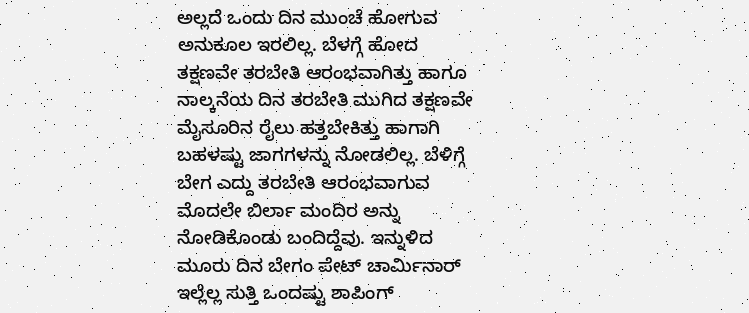ಅಲ್ಲದೆ ಒಂದು ದಿನ ಮುಂಚೆ ಹೋಗುವ ಅನುಕೂಲ ಇರಲಿಲ್ಲ. ಬೆಳಗ್ಗೆ ಹೋದ ತಕ್ಷಣವೇ ತರಬೇತಿ ಆರಂಭವಾಗಿತ್ತು ಹಾಗೂ ನಾಲ್ಕನೆಯ ದಿನ ತರಬೇತಿ ಮುಗಿದ ತಕ್ಷಣವೇ ಮೈಸೂರಿನ ರೈಲು ಹತ್ತಬೇಕಿತ್ತು ಹಾಗಾಗಿ ಬಹಳಷ್ಟು ಜಾಗಗಳನ್ನು ನೋಡಲಿಲ್ಲ. ಬೆಳಿಗ್ಗೆ ಬೇಗ ಎದ್ದು ತರಬೇತಿ ಆರಂಭವಾಗುವ ಮೊದಲೇ ಬಿರ್ಲಾ ಮಂದಿರ ಅನ್ನು ನೋಡಿಕೊಂಡು ಬಂದಿದ್ದೆವು. ಇನ್ನುಳಿದ ಮೂರು ದಿನ ಬೇಗಂ ಪೇಟ್ ಚಾರ್ಮಿನಾರ್ ಇಲ್ಲೆಲ್ಲ ಸುತ್ತಿ ಒಂದಷ್ಟು ಶಾಪಿಂಗ್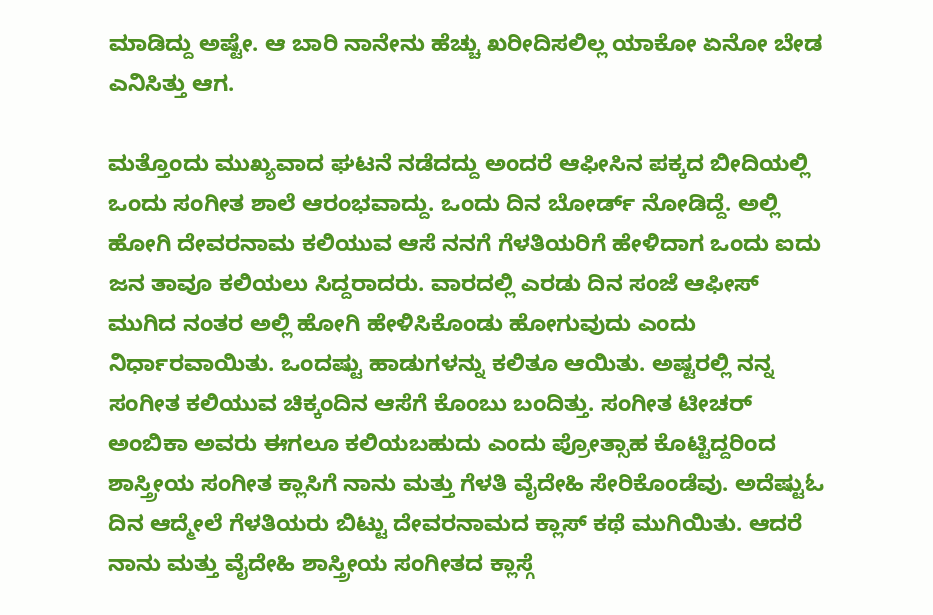ಮಾಡಿದ್ದು ಅಷ್ಟೇ. ಆ ಬಾರಿ ನಾನೇನು ಹೆಚ್ಚು ಖರೀದಿಸಲಿಲ್ಲ ಯಾಕೋ ಏನೋ ಬೇಡ ಎನಿಸಿತ್ತು ಆಗ.

ಮತ್ತೊಂದು ಮುಖ್ಯವಾದ ಘಟನೆ ನಡೆದದ್ದು ಅಂದರೆ ಆಫೀಸಿನ ಪಕ್ಕದ ಬೀದಿಯಲ್ಲಿ ಒಂದು ಸಂಗೀತ ಶಾಲೆ ಆರಂಭವಾದ್ದು. ಒಂದು ದಿನ ಬೋರ್ಡ್ ನೋಡಿದ್ದೆ. ಅಲ್ಲಿ ಹೋಗಿ ದೇವರನಾಮ ಕಲಿಯುವ ಆಸೆ ನನಗೆ ಗೆಳತಿಯರಿಗೆ ಹೇಳಿದಾಗ ಒಂದು ಐದು ಜನ ತಾವೂ ಕಲಿಯಲು ಸಿದ್ದರಾದರು. ವಾರದಲ್ಲಿ ಎರಡು ದಿನ ಸಂಜೆ ಆಫೀಸ್ ಮುಗಿದ ನಂತರ ಅಲ್ಲಿ ಹೋಗಿ ಹೇಳಿಸಿಕೊಂಡು ಹೋಗುವುದು ಎಂದು ನಿರ್ಧಾರವಾಯಿತು. ಒಂದಷ್ಟು ಹಾಡುಗಳನ್ನು ಕಲಿತೂ ಆಯಿತು. ಅಷ್ಟರಲ್ಲಿ ನನ್ನ ಸಂಗೀತ ಕಲಿಯುವ ಚಿಕ್ಕಂದಿನ ಆಸೆಗೆ ಕೊಂಬು ಬಂದಿತ್ತು. ಸಂಗೀತ ಟೀಚರ್ ಅಂಬಿಕಾ ಅವರು ಈಗಲೂ ಕಲಿಯಬಹುದು ಎಂದು ಪ್ರೋತ್ಸಾಹ ಕೊಟ್ಟಿದ್ದರಿಂದ ಶಾಸ್ತ್ರೀಯ ಸಂಗೀತ ಕ್ಲಾಸಿಗೆ ನಾನು ಮತ್ತು ಗೆಳತಿ ವೈದೇಹಿ ಸೇರಿಕೊಂಡೆವು. ಅದೆಷ್ಟುಓ ದಿನ ಆದ್ಮೇಲೆ ಗೆಳತಿಯರು ಬಿಟ್ಟು ದೇವರನಾಮದ ಕ್ಲಾಸ್ ಕಥೆ ಮುಗಿಯಿತು. ಆದರೆ ನಾನು ಮತ್ತು ವೈದೇಹಿ ಶಾಸ್ತ್ರೀಯ ಸಂಗೀತದ ಕ್ಲಾಸ್ಗೆ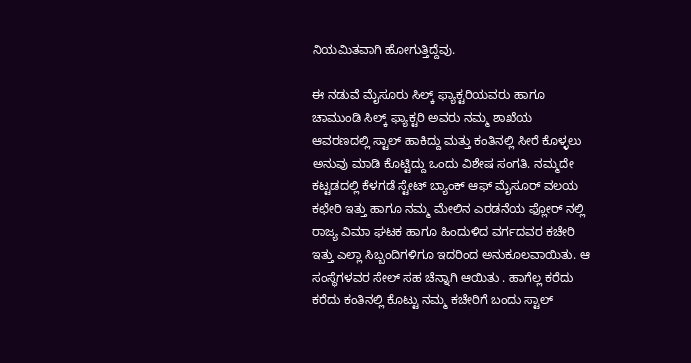ನಿಯಮಿತವಾಗಿ ಹೋಗುತ್ತಿದ್ದೆವು.

ಈ ನಡುವೆ ಮೈಸೂರು ಸಿಲ್ಕ್ ಫ್ಯಾಕ್ಟರಿಯವರು ಹಾಗೂ ಚಾಮುಂಡಿ ಸಿಲ್ಕ್ ಫ್ಯಾಕ್ಟರಿ ಅವರು ನಮ್ಮ ಶಾಖೆಯ ಆವರಣದಲ್ಲಿ ಸ್ಟಾಲ್ ಹಾಕಿದ್ದು ಮತ್ತು ಕಂತಿನಲ್ಲಿ ಸೀರೆ ಕೊಳ್ಳಲು ಅನುವು ಮಾಡಿ ಕೊಟ್ಟಿದ್ದು ಒಂದು ವಿಶೇಷ ಸಂಗತಿ. ನಮ್ಮದೇ ಕಟ್ಟಡದಲ್ಲಿ ಕೆಳಗಡೆ ಸ್ಟೇಟ್ ಬ್ಯಾಂಕ್ ಆಫ್ ಮೈಸೂರ್ ವಲಯ ಕಛೇರಿ ಇತ್ತು ಹಾಗೂ ನಮ್ಮ ಮೇಲಿನ ಎರಡನೆಯ ಫ್ಲೋರ್ ನಲ್ಲಿ ರಾಜ್ಯ ವಿಮಾ ಘಟಕ ಹಾಗೂ ಹಿಂದುಳಿದ ವರ್ಗದವರ ಕಚೇರಿ ಇತ್ತು ಎಲ್ಲಾ ಸಿಬ್ಬಂದಿಗಳಿಗೂ ಇದರಿಂದ ಅನುಕೂಲವಾಯಿತು. ಆ ಸಂಸ್ಥೆಗಳವರ ಸೇಲ್ ಸಹ ಚೆನ್ನಾಗಿ ಆಯಿತು . ಹಾಗೆಲ್ಲ ಕರೆದು ಕರೆದು ಕಂತಿನಲ್ಲಿ ಕೊಟ್ಟು ನಮ್ಮ ಕಚೇರಿಗೆ ಬಂದು ಸ್ಟಾಲ್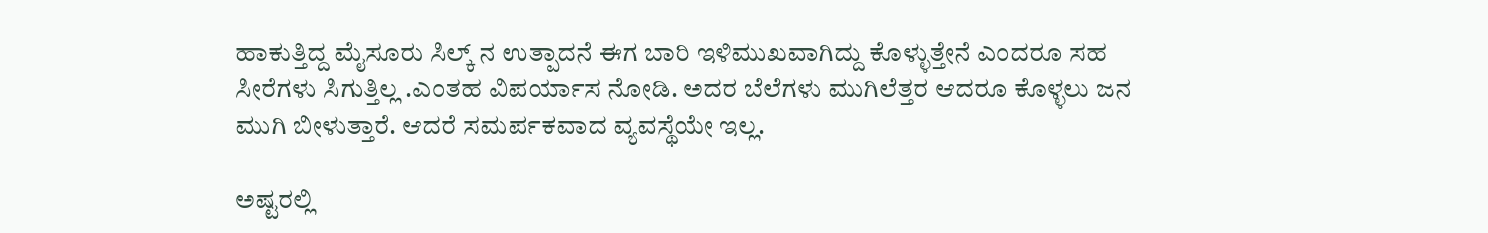ಹಾಕುತ್ತಿದ್ದ ಮೈಸೂರು ಸಿಲ್ಕ್ ನ ಉತ್ಪಾದನೆ ಈಗ ಬಾರಿ ಇಳಿಮುಖವಾಗಿದ್ದು ಕೊಳ್ಳುತ್ತೇನೆ ಎಂದರೂ ಸಹ ಸೀರೆಗಳು ಸಿಗುತ್ತಿಲ್ಲ .ಎಂತಹ ವಿಪರ್ಯಾಸ ನೋಡಿ. ಅದರ ಬೆಲೆಗಳು ಮುಗಿಲೆತ್ತರ ಆದರೂ ಕೊಳ್ಳಲು ಜನ ಮುಗಿ ಬೀಳುತ್ತಾರೆ. ಆದರೆ ಸಮರ್ಪಕವಾದ ವ್ಯವಸ್ಥೆಯೇ ಇಲ್ಲ.

ಅಷ್ಟರಲ್ಲಿ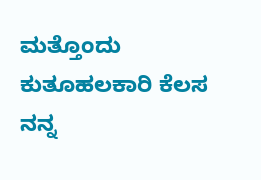ಮತ್ತೊಂದು ಕುತೂಹಲಕಾರಿ ಕೆಲಸ ನನ್ನ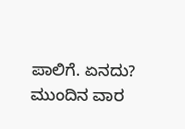ಪಾಲಿಗೆ. ಏನದು? ಮುಂದಿನ ವಾರ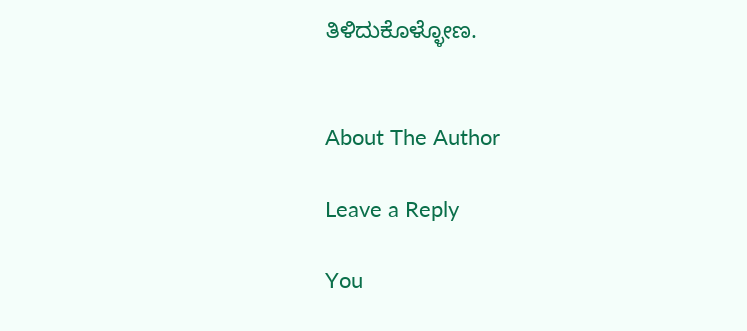ತಿಳಿದುಕೊಳ್ಳೋಣ.


About The Author

Leave a Reply

You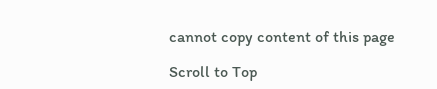cannot copy content of this page

Scroll to Top